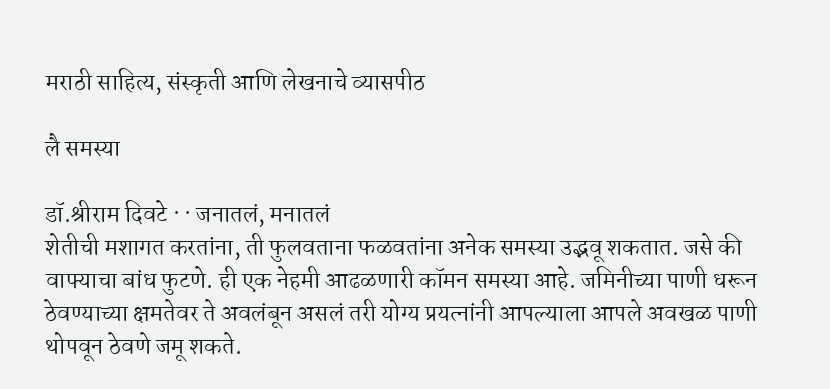मराठी साहित्य, संस्कृती आणि लेखनाचे व्यासपीठ

लै समस्या

डॉ.श्रीराम दिवटे · · जनातलं, मनातलं
शेतीची मशागत करतांना, ती फुलवताना फळवतांना अनेक समस्या उद्भवू शकतात. जसे की वाफ्याचा बांध फुटणे. ही एक नेहमी आढळणारी कॉमन समस्या आहे. जमिनीच्या पाणी धरून ठेवण्याच्या क्षमतेवर ते अवलंबून असलं तरी योग्य प्रयत्नांनी आपल्याला आपले अवखळ पाणी थोपवून ठेवणे जमू शकते.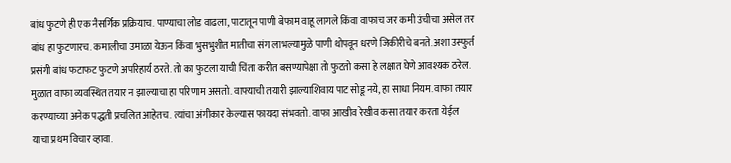बांध फुटणे ही एक नैसर्गिक प्रक्रियाच. पाण्याचा लोड वाढला, पाटातून पाणी बेफाम वाहू लागले किंवा वाफाच जर कमी उंचीचा असेल तर बांध हा फुटणारच. कमालीचा उमाळा येऊन किंवा भुसभुशीत मातीचा संग लाभल्यामुळे पाणी थोपवून धरणे जिकीरीचे बनते. अशा उस्फुर्त प्रसंगी बांध फटाफट फुटणे अपरिहार्य ठरते. तो का फुटला याची चिंता करीत बसण्यापेक्षा तो फुटतो कसा हे लक्षात घेणे आवश्यक ठरेल. मुळात वाफा व्यवस्थित तयार न झाल्याचा हा परिणाम असतो. वाफ्याची तयारी झाल्याशिवाय पाट सोडू नये, हा साधा नियम. वाफा तयार करण्याच्या अनेक पद्धती प्रचलित आहेतच. त्यांचा अंगीकार केल्यास फायदा संभवतो. वाफा आखीव रेखीव कसा तयार करता येईल याचा प्रथम विचार व्हावा.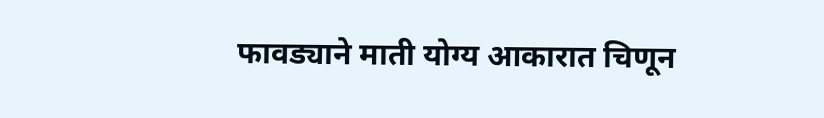फावड्याने माती योग्य आकारात चिणून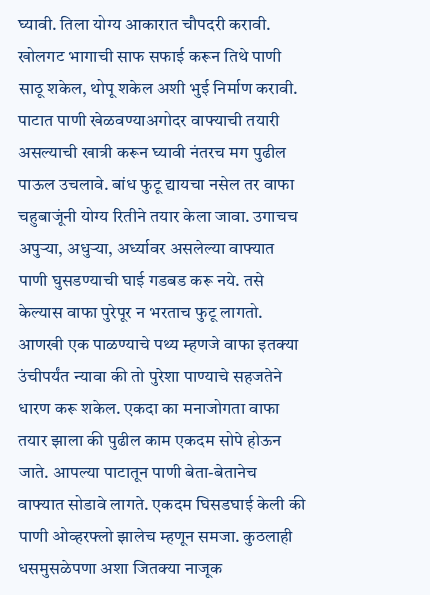घ्यावी. तिला योग्य आकारात चौपदरी करावी. खोलगट भागाची साफ सफाई करून तिथे पाणी साठू शकेल, थोपू शकेल अशी भुई निर्माण करावी. पाटात पाणी खेळवण्याअगोदर वाफ्याची तयारी असल्याची खात्री करून घ्यावी नंतरच मग पुढील पाऊल उचलावे. बांध फुटू द्यायचा नसेल तर वाफा चहुबाजूंनी योग्य रितीने तयार केला जावा. उगाचच अपुऱ्या, अधुऱ्या, अर्ध्यावर असलेल्या वाफ्यात पाणी घुसडण्याची घाई गडबड करू नये. तसे केल्यास वाफा पुरेपूर न भरताच फुटू लागतो. आणखी एक पाळण्याचे पथ्य म्हणजे वाफा इतक्या उंचीपर्यंत न्यावा की तो पुरेशा पाण्याचे सहजतेने धारण करू शकेल. एकदा का मनाजोगता वाफा तयार झाला की पुढील काम एकदम सोपे होऊन जाते. आपल्या पाटातून पाणी बेता-बेतानेच वाफ्यात सोडावे लागते. एकदम घिसडघाई केली की पाणी ओव्हरफ्लो झालेच म्हणून समजा. कुठलाही धसमुसळेपणा अशा जितक्या नाजूक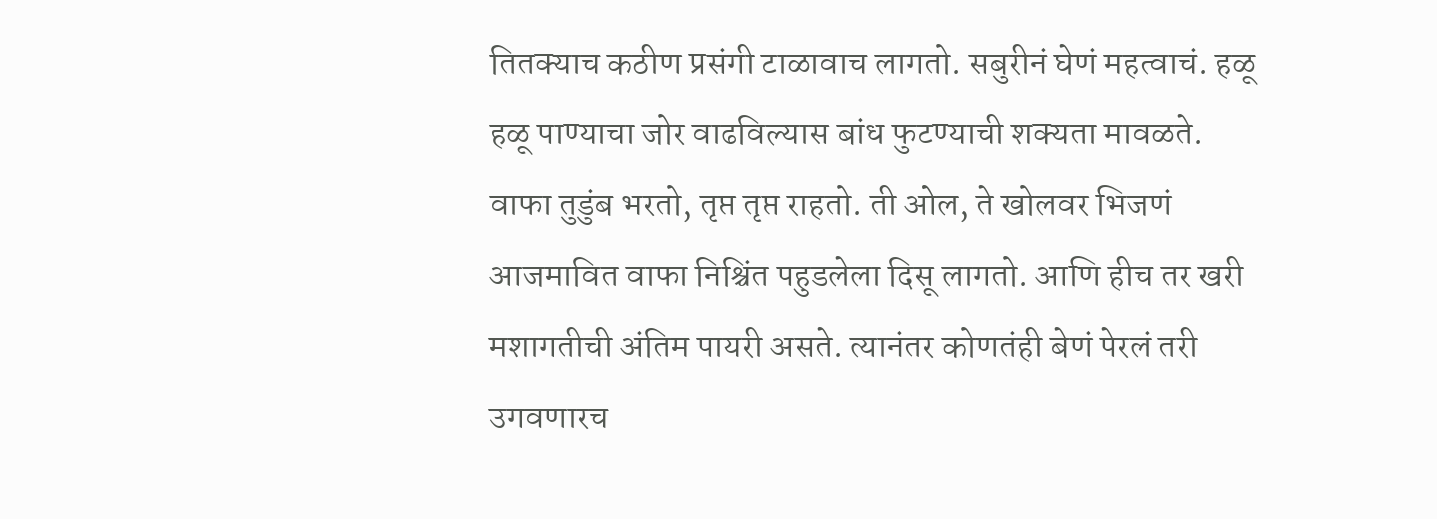तितक्याच कठीण प्रसंगी टाळावाच लागतो. सबुरीनं घेणं महत्वाचं. हळू हळू पाण्याचा जोर वाढविल्यास बांध फुटण्याची शक्यता मावळते. वाफा तुडुंब भरतो, तृप्त तृप्त राहतो. ती ओल, ते खोलवर भिजणं आजमावित वाफा निश्चिंत पहुडलेला दिसू लागतो. आणि हीच तर खरी मशागतीची अंतिम पायरी असते. त्यानंतर कोणतंही बेणं पेरलं तरी उगवणारच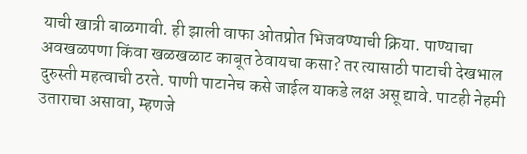याची खात्री बाळगावी. ही झाली वाफा ओतप्रोत भिजवण्याची क्रिया. पाण्याचा अवखळपणा किंवा खळखळाट काबूत ठेवायचा कसा? तर त्यासाठी पाटाची देखभाल दुरुस्ती महत्वाची ठरते. पाणी पाटानेच कसे जाईल याकडे लक्ष असू द्यावे. पाटही नेहमी उताराचा असावा, म्हणजे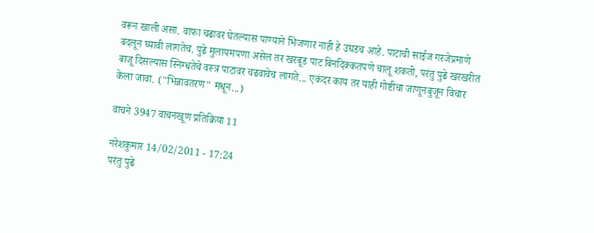वरून खाली असा. वाफा चढावर घेतल्यास पाण्याने भिजणार नाही हे उघडच आहे. पाटाची साईज गरजेप्रमाणे बदलून घ्यावी लागतेच. पुढे मुलायमपणा असेल तर खरबूड पाट बिनदिक्कतपणे चालू शकतो, परंतु पुढे खरखरीत बाजू दिसल्यास स्निग्धतेचे वस्त्र पाटावर चढवावेच लागते... एकंदर काय तर याही गोष्टीचा जाणूनबुजून विचार केला जावा. ("भिन्नावतरण" मधून...)

वाचने 3947 वाचनखूण प्रतिक्रिया 11

नरेशकुमार 14/02/2011 - 17:24
परंतु पुढे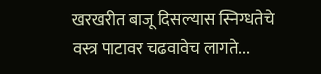खरखरीत बाजू दिसल्यास स्निग्धतेचे वस्त्र पाटावर चढवावेच लागते...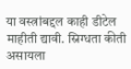या वस्त्रांबद्दल काही डीटेल माहीती द्यावी. स्निग्धता कीती असायला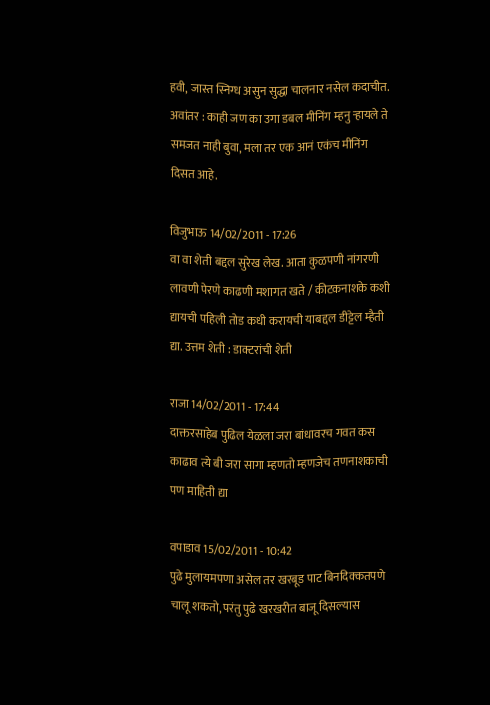हवी, जास्त स्निग्ध असुन सुद्धा चालनार नसेल कदाचीत. अवांतर : काही जण का उगा डबल मीनिंग म्हनु र्‍हायले ते समजत नाही बुवा, मला तर एक आनं एकंच मीनिंग दिसत आहे.

विजुभाऊ 14/02/2011 - 17:26
वा वा शेती बद्दल सुरेख लेख. आता कुळपणी नांगरणी लावणी पेरणे काढणी मशागत खते / कीटकनाशके कशी द्यायची पहिली तोड कधी करायची याबद्दल डीट्टेल म्हैती द्या. उत्तम शेती : डाक्टरांची शेती

राजा 14/02/2011 - 17:44
दाक्तरसाहेब पुढिल येळला जरा बांधावरच गवत कस काढाव त्ये बी जरा सागा म्हणतो म्हणजेच तणनाशकाची पण माहिती द्या

वपाडाव 15/02/2011 - 10:42
पुढे मुलायमपणा असेल तर खरबूड पाट बिनदिक्कतपणे चालू शकतो, परंतु पुढे खरखरीत बाजू दिसल्यास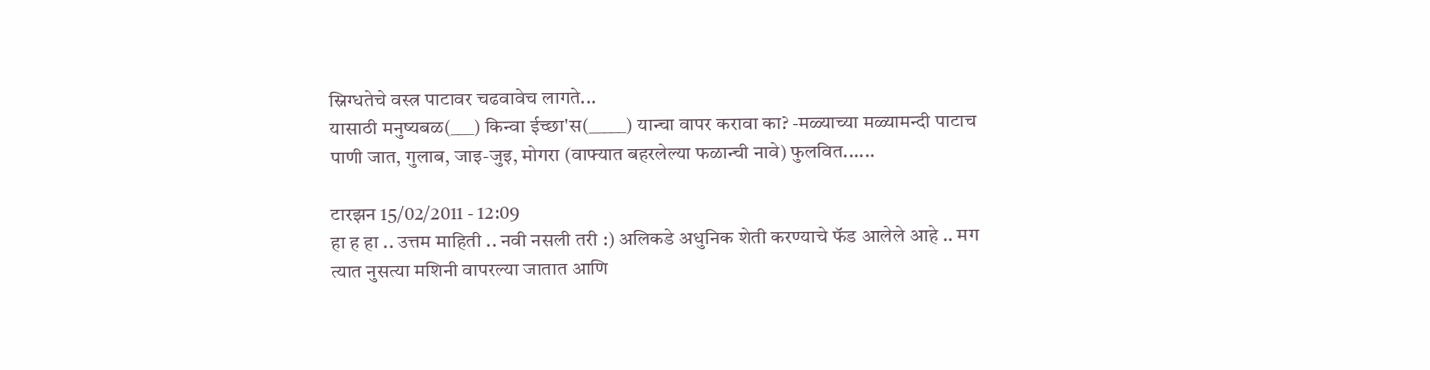स्निग्धतेचे वस्त्र पाटावर चढवावेच लागते...
यासाठी मनुष्यबळ(___) किन्वा ईच्छा'स(_____) यान्चा वापर करावा का? -मळ्याच्या मळ्यामन्दी पाटाच पाणी जात, गुलाब, जाइ-जुइ, मोगरा (वाफ्यात बहरलेल्या फळान्ची नावे) फुलवित......

टारझन 15/02/2011 - 12:09
हा ह हा .. उत्तम माहिती .. नवी नसली तरी :) अलिकडे अधुनिक शेती करण्याचे फॅड आलेले आहे .. मग त्यात नुसत्या मशिनी वापरल्या जातात आणि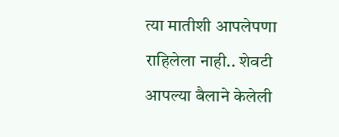त्या मातीशी आपलेपणा राहिलेला नाही.. शेवटी आपल्या बैलाने केलेली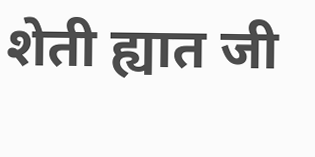शेती ह्यात जी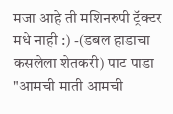मजा आहे ती मशिनरुपी ट्रॅक्टर मधे नाही :) -(डबल हाडाचा कसलेला शेतकरी) पाट पाडा "आमची माती आमची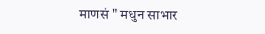माणसं " मधुन साभार